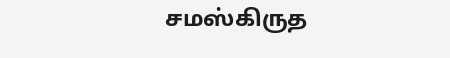சமஸ்கிருத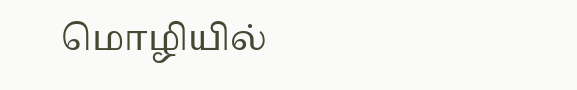மொழியில்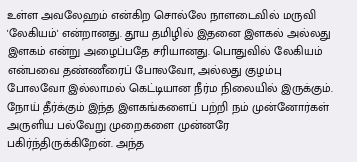உள்ள அவலேஹம் என்கிற சொல்லே நாளடைவில் மருவி 'லேகியம்' என்றானது. தூய தமிழில் இதனை இளகல் அல்லது இளகம் என்று அழைப்பதே சரியானது. பொதுவில் லேகியம் என்பவை தண்ணீரைப் போலவோ, அல்லது குழம்பு போலவோ இல்லாமல் கெட்டியான நீர்ம நிலையில் இருக்கும். நோய் தீர்க்கும் இந்த இளகங்களைப் பற்றி நம் முன்னோர்கள் அருளிய பல்வேறு முறைகளை முன்னரே பகிர்ந்திருக்கிறேன். அந்த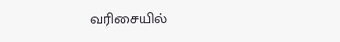வரிசையில்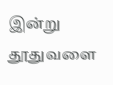இன்று தூதுவளை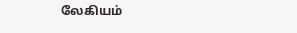லேகியம்